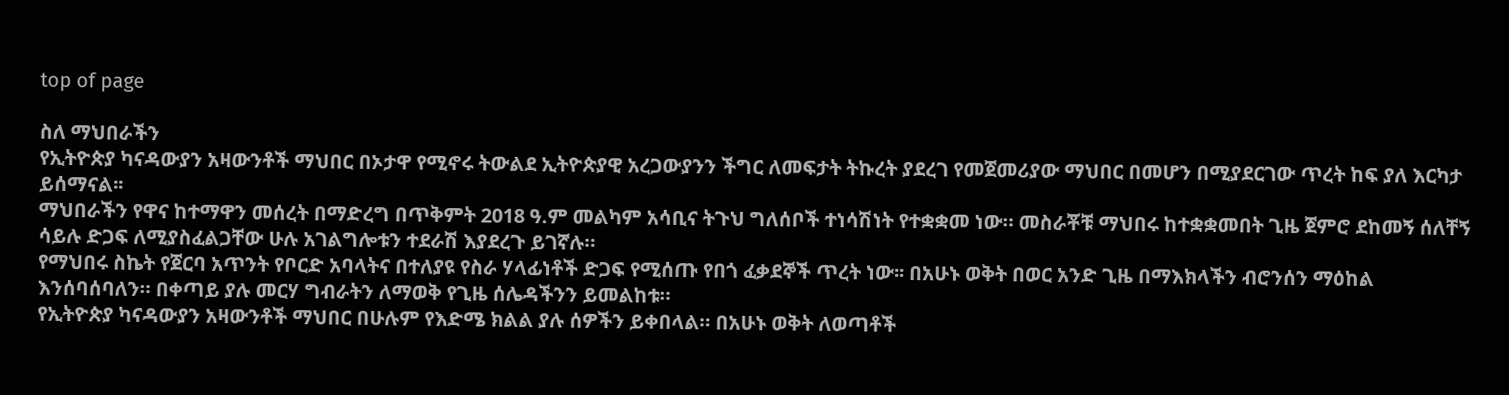top of page

ስለ ማህበራችን
የኢትዮጵያ ካናዳውያን አዛውንቶች ማህበር በኦታዋ የሚኖሩ ትውልደ ኢትዮጵያዊ አረጋውያንን ችግር ለመፍታት ትኩረት ያደረገ የመጀመሪያው ማህበር በመሆን በሚያደርገው ጥረት ከፍ ያለ እርካታ ይሰማናል፡፡
ማህበራችን የዋና ከተማዋን መሰረት በማድረግ በጥቅምት 2018 ዓ.ም መልካም አሳቢና ትጉህ ግለሰቦች ተነሳሽነት የተቋቋመ ነው። መስራቾቹ ማህበሩ ከተቋቋመበት ጊዜ ጀምሮ ደከመኝ ሰለቸኝ ሳይሉ ድጋፍ ለሚያስፈልጋቸው ሁሉ አገልግሎቱን ተደራሽ እያደረጉ ይገኛሉ።
የማህበሩ ስኬት የጀርባ አጥንት የቦርድ አባላትና በተለያዩ የስራ ሃላፊነቶች ድጋፍ የሚሰጡ የበጎ ፈቃደኞች ጥረት ነው፡፡ በአሁኑ ወቅት በወር አንድ ጊዜ በማእክላችን ብሮንሰን ማዕከል እንሰባሰባለን። በቀጣይ ያሉ መርሃ ግብራትን ለማወቅ የጊዜ ሰሌዳችንን ይመልከቱ።
የኢትዮጵያ ካናዳውያን አዛውንቶች ማህበር በሁሉም የእድሜ ክልል ያሉ ሰዎችን ይቀበላል። በአሁኑ ወቅት ለወጣቶች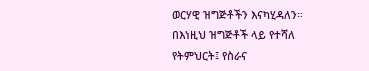ወርሃዊ ዝግጅቶችን እናካሂዳለን። በእነዚህ ዝግጅቶች ላይ የተሻለ የትምህርት፤ የስራና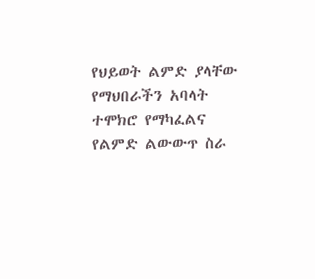የህይወት ልምድ ያላቸው የማህበራችን አባላት ተሞክሮ የማካፈልና የልምድ ልውውጥ ስራ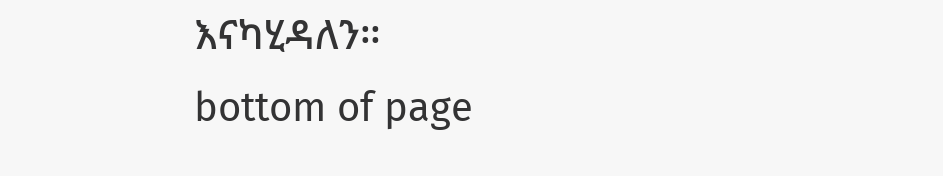እናካሂዳለን።
bottom of page